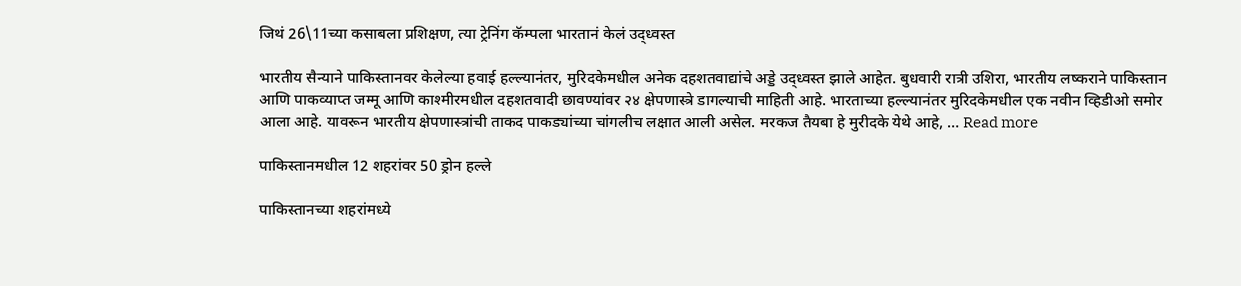जिथं 26\11च्या कसाबला प्रशिक्षण, त्या ट्रेनिंग कॅम्पला भारतानं केलं उद्ध्वस्त

भारतीय सैन्याने पाकिस्तानवर केलेल्या हवाई हल्ल्यानंतर, मुरिदकेमधील अनेक दहशतवाद्यांचे अड्डे उद्ध्वस्त झाले आहेत. बुधवारी रात्री उशिरा, भारतीय लष्कराने पाकिस्तान आणि पाकव्याप्त जम्मू आणि काश्मीरमधील दहशतवादी छावण्यांवर २४ क्षेपणास्त्रे डागल्याची माहिती आहे. भारताच्या हल्ल्यानंतर मुरिदकेमधील एक नवीन व्हिडीओ समोर आला आहे. यावरून भारतीय क्षेपणास्त्रांची ताकद पाकड्यांच्या चांगलीच लक्षात आली असेल. मरकज तैयबा हे मुरीदके येथे आहे, … Read more

पाकिस्तानमधील 12 शहरांवर 50 ड्रोन हल्ले

पाकिस्तानच्या शहरांमध्ये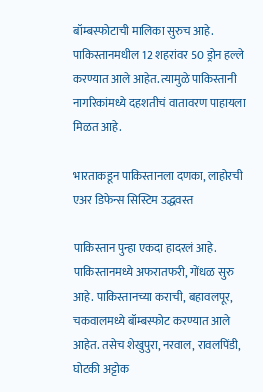बॉम्बस्फोटाची मालिका सुरुच आहे. पाकिस्तानमधील 12 शहरांवर 50 ड्रोन हल्ले करण्यात आले आहेत. त्यामुळे पाकिस्तानी नागरिकांमध्ये दहशतीचं वातावरण पाहायला मिळत आहे.

भारताकडून पाकिस्तानला दणका, लाहोरची एअर डिफेन्स सिस्टिम उद्धवस्त

पाकिस्तान पुन्हा एकदा हादरलं आहे. पाकिस्तानमध्ये अफरातफरी, गोंधळ सुरु आहे. पाकिस्तानच्या कराची, बहावलपूर, चकवालमध्ये बॉम्बस्फोट करण्यात आले आहेत. तसेच शेखुपुरा, नरवाल, रावलपिंडी, घोटकी अट्टोक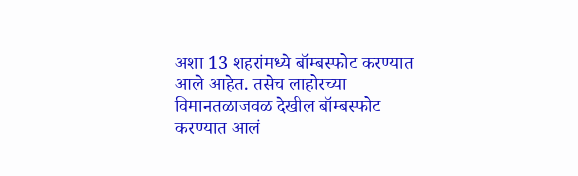अशा 13 शहरांमध्ये बॉम्बस्फोट करण्यात आले आहेत. तसेच लाहोरच्या विमानतळाजवळ देखील बॉम्बस्फोट करण्यात आलं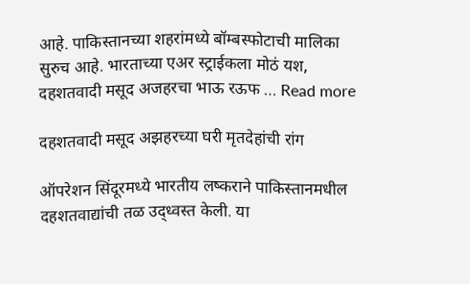आहे. पाकिस्तानच्या शहरांमध्ये बॉम्बस्फोटाची मालिका सुरुच आहे. भारताच्या एअर स्ट्राईकला मोठं यश, दहशतवादी मसूद अजहरचा भाऊ रऊफ … Read more

दहशतवादी मसूद अझहरच्या घरी मृतदेहांची रांग

ऑपरेशन सिंदूरमध्ये भारतीय लष्कराने पाकिस्तानमधील दहशतवाद्यांची तळ उद्ध्वस्त केली. या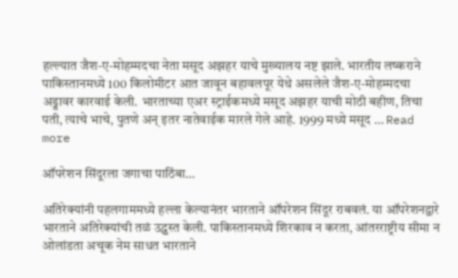हल्ल्यात जैश-ए-मोहम्मदचा नेता मसूद अझहर याचे मुख्यालय नष्ट झाले. भारतीय लष्कराने पाकिस्तानमध्ये 100 किलोमीटर आत जावून बहावलपूर येथे असलेले जैश-ए-मोहम्मदचा अड्डावर कारवाई केली. भारताच्या एअर स्ट्राईकमध्ये मसूद अझहर याची मोठी बहीण, तिचा पती, त्याचे भाचे, पुतणे अन् इतर नातेवाईक मारले गेले आहे. 1999 मध्ये मसूद … Read more

ऑपरेशन सिंदूरला जगाचा पाठिंबा…

अतिरेक्यांनी पहलगाममध्ये हल्ला केल्यानंतर भारताने ऑपरेशन सिंदूर राबवलं. या ऑपरेशनद्वारे भारताने अतिरेक्यांची तळं उद्ध्वस्त केली. पाकिस्तानमध्ये शिरकाव न करता, आंतरराष्ट्रीय सीमा न ओलांडता अचूक नेम साधत भारताने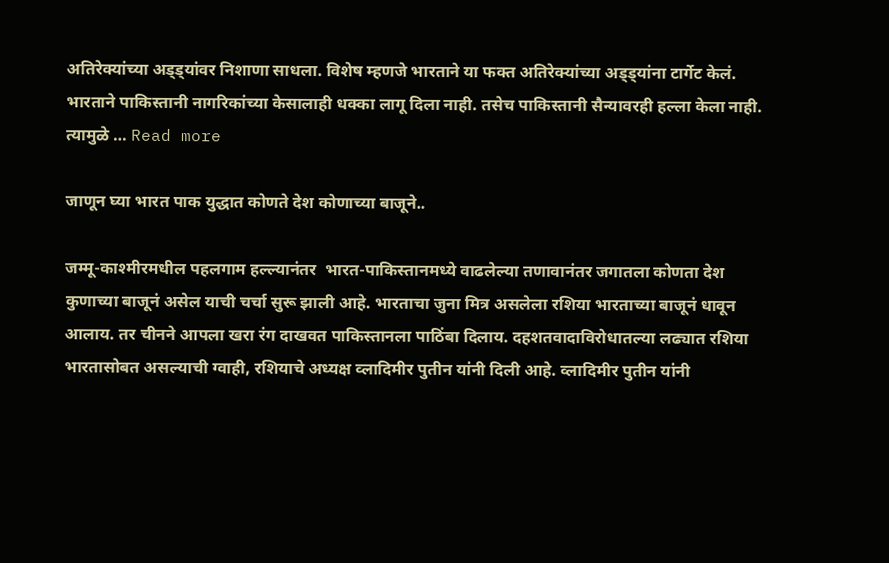अतिरेक्यांच्या अड्ड्यांवर निशाणा साधला. विशेष म्हणजे भारताने या फक्त अतिरेक्यांच्या अड्ड्यांना टार्गेट केलं. भारताने पाकिस्तानी नागरिकांच्या केसालाही धक्का लागू दिला नाही. तसेच पाकिस्तानी सैन्यावरही हल्ला केला नाही. त्यामुळे … Read more

जाणून घ्या भारत पाक युद्धात कोणते देश कोणाच्या बाजूने..

जम्मू-काश्मीरमधील पहलगाम हल्ल्यानंतर  भारत-पाकिस्तानमध्ये वाढलेल्या तणावानंतर जगातला कोणता देश कुणाच्या बाजूनं असेल याची चर्चा सुरू झाली आहे. भारताचा जुना मित्र असलेला रशिया भारताच्या बाजूनं धावून आलाय. तर चीनने आपला खरा रंग दाखवत पाकिस्तानला पाठिंबा दिलाय. दहशतवादाविरोधातल्या लढ्यात रशिया भारतासोबत असल्याची ग्वाही, रशियाचे अध्यक्ष व्लादिमीर पुतीन यांनी दिली आहे. व्लादिमीर पुतीन यांनी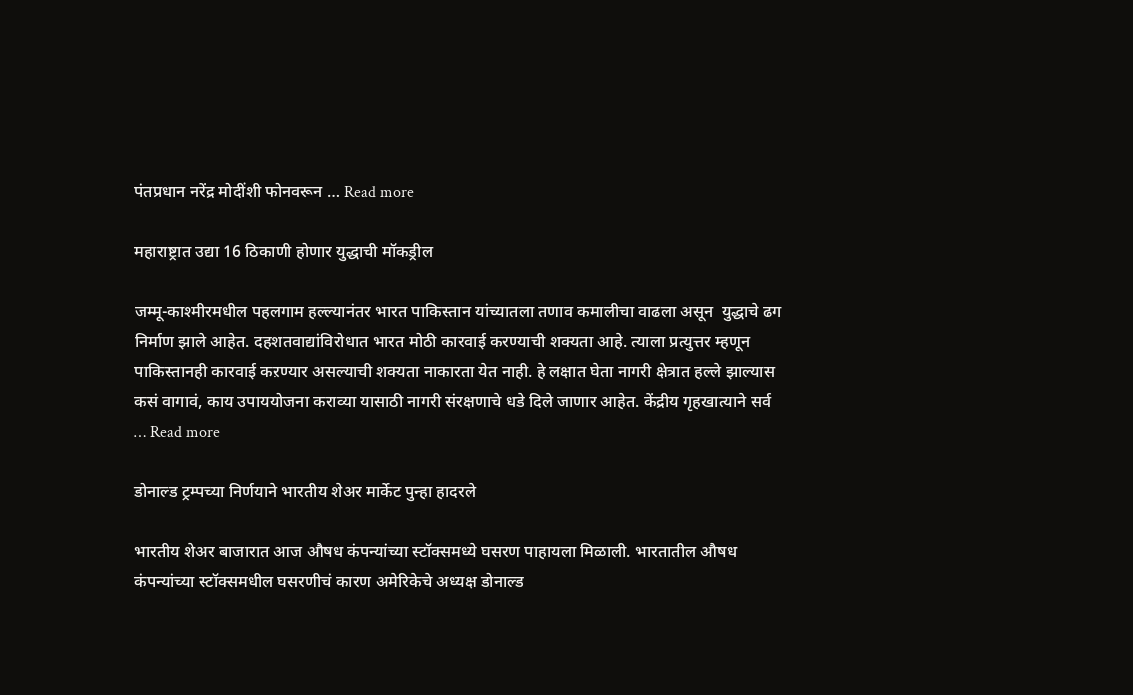पंतप्रधान नरेंद्र मोदींशी फोनवरून … Read more

महाराष्ट्रात उद्या 16 ठिकाणी होणार युद्धाची मॉकड्रील

जम्मू-काश्मीरमधील पहलगाम हल्ल्यानंतर भारत पाकिस्तान यांच्यातला तणाव कमालीचा वाढला असून  युद्धाचे ढग निर्माण झाले आहेत. दहशतवाद्यांविरोधात भारत मोठी कारवाई करण्याची शक्यता आहे. त्याला प्रत्युत्तर म्हणून पाकिस्तानही कारवाई कऱण्यार असल्याची शक्यता नाकारता येत नाही. हे लक्षात घेता नागरी क्षेत्रात हल्ले झाल्यास कसं वागावं, काय उपाययोजना कराव्या यासाठी नागरी संरक्षणाचे धडे दिले जाणार आहेत. केंद्रीय गृहखात्याने सर्व … Read more

डोनाल्ड ट्रम्पच्या निर्णयाने भारतीय शेअर मार्केट पुन्हा हादरले

भारतीय शेअर बाजारात आज औषध कंपन्यांच्या स्टॉक्समध्ये घसरण पाहायला मिळाली. भारतातील औषध कंपन्यांच्या स्टॉक्समधील घसरणीचं कारण अमेरिकेचे अध्यक्ष डोनाल्ड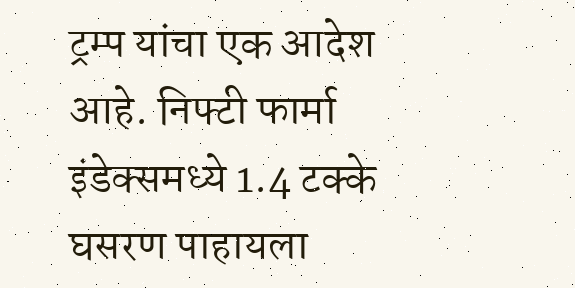ट्रम्प यांचा एक आदेश आहे. निफ्टी फार्मा इंडेक्समध्ये 1.4 टक्के घसरण पाहायला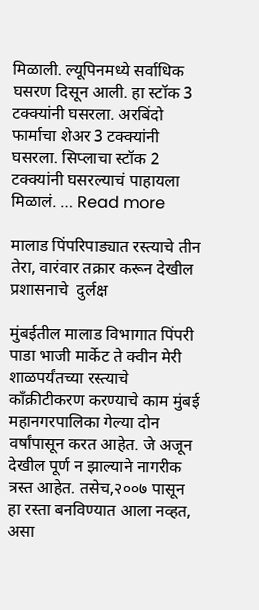मिळाली. ल्यूपिनमध्ये सर्वाधिक घसरण दिसून आली. हा स्टॉक 3 टक्क्यांनी घसरला. अरबिंदो फार्माचा शेअर 3 टक्क्यांनी घसरला. सिप्लाचा स्टॉक 2 टक्क्यांनी घसरल्याचं पाहायला मिळालं. … Read more

मालाड पिंपरिपाड्यात रस्त्याचे तीन तेरा, वारंवार तक्रार करून देखील प्रशासनाचे  दुर्लक्ष

मुंबईतील मालाड विभागात पिंपरी पाडा भाजी मार्केट ते क्वीन मेरी शाळपर्यंतच्या रस्त्याचे काँक्रीटीकरण करण्याचे काम मुंबई महानगरपालिका गेल्या दोन वर्षांपासून करत आहेत. जे अजून देखील पूर्ण न झाल्याने नागरीक त्रस्त आहेत. तसेच,२००७ पासून हा रस्ता बनविण्यात आला नव्हत, असा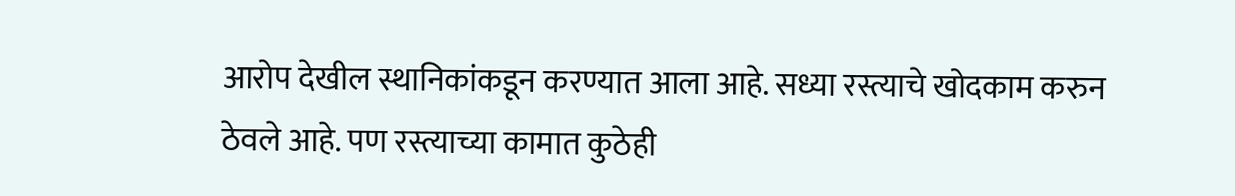आरोप देखील स्थानिकांकडून करण्यात आला आहे. सध्या रस्त्याचे खोदकाम करुन ठेवले आहे. पण रस्त्याच्या कामात कुठेही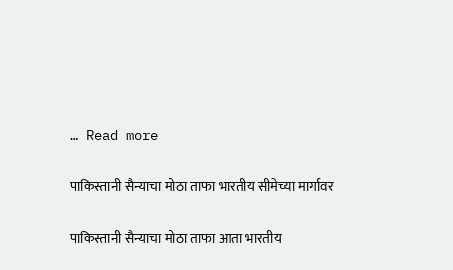… Read more

पाकिस्तानी सैन्याचा मोठा ताफा भारतीय सीमेच्या मार्गावर

पाकिस्तानी सैन्याचा मोठा ताफा आता भारतीय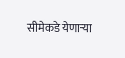सीमेकडे येणाऱ्या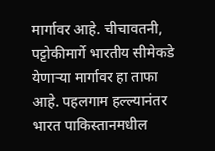मार्गावर आहे. चीचावतनी, पट्टोकीमार्गे भारतीय सीमेकडे येणाऱ्या मार्गावर हा ताफा आहे. पहलगाम हल्ल्यानंतर भारत पाकिस्तानमधील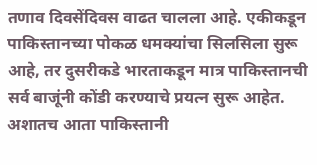तणाव दिवसेंदिवस वाढत चालला आहे. एकीकडून पाकिस्तानच्या पोकळ धमक्यांचा सिलसिला सुरू आहे, तर दुसरीकडे भारताकडून मात्र पाकिस्तानची सर्व बाजूंनी कोंडी करण्याचे प्रयत्न सुरू आहेत. अशातच आता पाकिस्तानी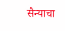सैन्याचा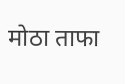मोठा ताफा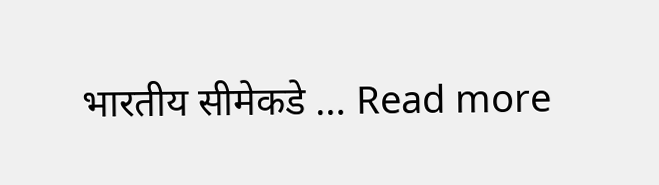भारतीय सीमेकडे … Read more